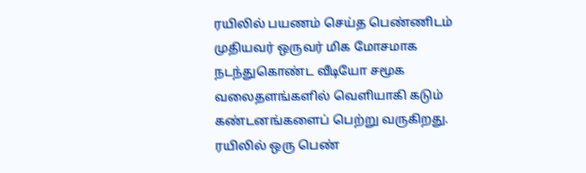ரயிலில் பயணம் செய்த பெண்ணிடம் முதியவர் ஒருவர் மிக மோசமாக நடந்துகொண்ட வீடியோ சமூக வலைதளங்களில் வெளியாகி கடும் கண்டனங்களைப் பெற்று வருகிறது.
ரயிலில் ஒரு பெண்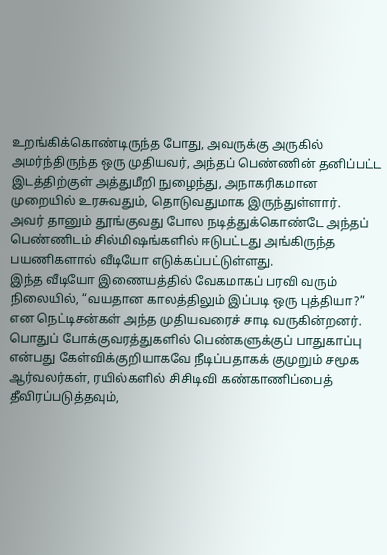உறங்கிக்கொண்டிருந்த போது, அவருக்கு அருகில் அமர்ந்திருந்த ஒரு முதியவர், அந்தப் பெண்ணின் தனிப்பட்ட இடத்திற்குள் அத்துமீறி நுழைந்து, அநாகரிகமான முறையில் உரசுவதும், தொடுவதுமாக இருந்துள்ளார்.
அவர் தானும் தூங்குவது போல நடித்துக்கொண்டே அந்தப் பெண்ணிடம் சில்மிஷங்களில் ஈடுபட்டது அங்கிருந்த பயணிகளால் வீடியோ எடுக்கப்பட்டுள்ளது.
இந்த வீடியோ இணையத்தில் வேகமாகப் பரவி வரும் நிலையில், “வயதான காலத்திலும் இப்படி ஒரு புத்தியா?” என நெட்டிசன்கள் அந்த முதியவரைச் சாடி வருகின்றனர்.
பொதுப் போக்குவரத்துகளில் பெண்களுக்குப் பாதுகாப்பு என்பது கேள்விக்குறியாகவே நீடிப்பதாகக் குமுறும் சமூக ஆர்வலர்கள், ரயில்களில் சிசிடிவி கண்காணிப்பைத் தீவிரப்படுத்தவும்,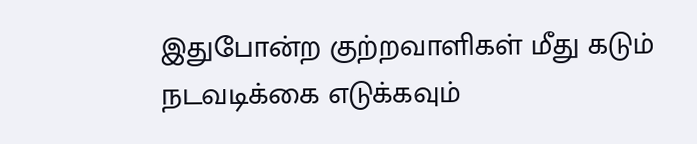இதுபோன்ற குற்றவாளிகள் மீது கடும் நடவடிக்கை எடுக்கவும்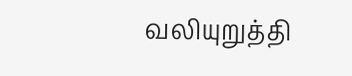வலியுறுத்தி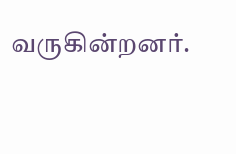வருகின்றனர்.